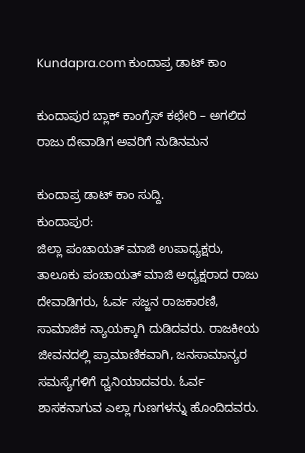Kundapra.com ಕುಂದಾಪ್ರ ಡಾಟ್ ಕಾಂ

ಕುಂದಾಪುರ ಬ್ಲಾಕ್ ಕಾಂಗ್ರೆಸ್ ಕಛೇರಿ – ಅಗಲಿದ ರಾಜು ದೇವಾಡಿಗ ಅವರಿಗೆ ನುಡಿನಮನ

ಕುಂದಾಪ್ರ ಡಾಟ್‌ ಕಾಂ ಸುದ್ದಿ.
ಕುಂದಾಪುರ:
ಜಿಲ್ಲಾ ಪಂಚಾಯತ್ ಮಾಜಿ ಉಪಾಧ್ಯಕ್ಷರು, ತಾಲೂಕು ಪಂಚಾಯತ್ ಮಾಜಿ ಅಧ್ಯಕ್ಷರಾದ ರಾಜು ದೇವಾಡಿಗರು, ಓರ್ವ ಸಜ್ಜನ ರಾಜಕಾರಣಿ, ಸಾಮಾಜಿಕ ನ್ಯಾಯಕ್ಕಾಗಿ ದುಡಿದವರು. ರಾಜಕೀಯ ಜೀವನದಲ್ಲಿ ಪ್ರಾಮಾಣಿಕವಾಗಿ, ಜನಸಾಮಾನ್ಯರ ಸಮಸ್ಯೆಗಳಿಗೆ ಧ್ವನಿಯಾದವರು. ಓರ್ವ ಶಾಸಕನಾಗುವ ಎಲ್ಲಾ ಗುಣಗಳನ್ನು ಹೊಂದಿದವರು.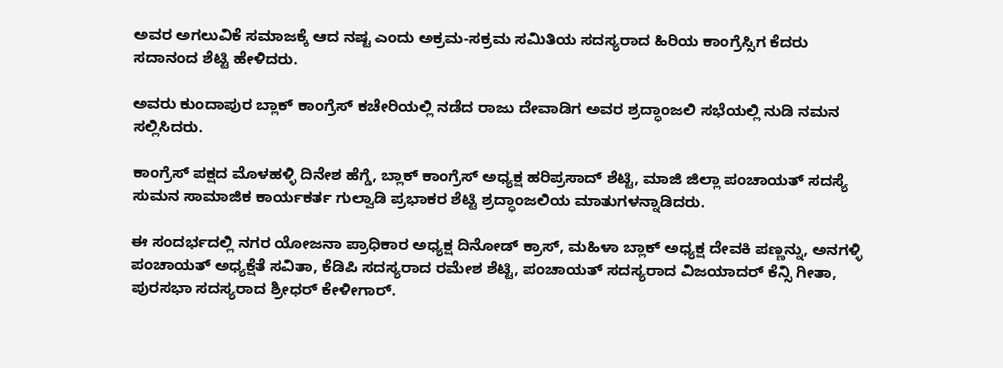ಅವರ ಅಗಲುವಿಕೆ ಸಮಾಜಕ್ಕೆ ಆದ ನಷ್ಟ ಎಂದು ಅಕ್ರಮ-ಸಕ್ರಮ ಸಮಿತಿಯ ಸದಸ್ಯರಾದ ಹಿರಿಯ ಕಾಂಗ್ರೆಸ್ಸಿಗ ಕೆದರು ಸದಾನಂದ ಶೆಟ್ಟಿ ಹೇಳಿದರು.

ಅವರು ಕುಂದಾಪುರ ಬ್ಲಾಕ್ ಕಾಂಗ್ರೆಸ್ ಕಚೇರಿಯಲ್ಲಿ ನಡೆದ ರಾಜು ದೇವಾಡಿಗ ಅವರ ಶ್ರದ್ಧಾಂಜಲಿ ಸಭೆಯಲ್ಲಿ ನುಡಿ ನಮನ ಸಲ್ಲಿಸಿದರು.

ಕಾಂಗ್ರೆಸ್ ಪಕ್ಷದ ಮೊಳಹಳ್ಳಿ ದಿನೇಶ ಹೆಗ್ಡೆ, ಬ್ಲಾಕ್ ಕಾಂಗ್ರೆಸ್ ಅಧ್ಯಕ್ಷ ಹರಿಪ್ರಸಾದ್ ಶೆಟ್ಟಿ, ಮಾಜಿ ಜಿಲ್ಲಾ ಪಂಚಾಯತ್ ಸದಸ್ಯೆ ಸುಮನ ಸಾಮಾಜಿಕ ಕಾರ್ಯಕರ್ತ ಗುಲ್ವಾಡಿ ಪ್ರಭಾಕರ ಶೆಟ್ಟಿ ಶ್ರದ್ಧಾಂಜಲಿಯ ಮಾತುಗಳನ್ನಾಡಿದರು.

ಈ ಸಂದರ್ಭದಲ್ಲಿ ನಗರ ಯೋಜನಾ ಪ್ರಾಧಿಕಾರ ಅಧ್ಯಕ್ಷ ದಿನೋಡ್ ಕ್ರಾಸ್, ಮಹಿಳಾ ಬ್ಲಾಕ್ ಅಧ್ಯಕ್ಷ ದೇವಕಿ ಪಣ್ಣನ್ನು, ಅನಗಳ್ಳಿ ಪಂಚಾಯತ್ ಅಧ್ಯಕ್ಷೆತೆ ಸವಿತಾ, ಕೆಡಿಪಿ ಸದಸ್ಯರಾದ ರಮೇಶ ಶೆಟ್ಟಿ, ಪಂಚಾಯತ್ ಸದಸ್ಯರಾದ ವಿಜಯಾದರ್ ಕೆನ್ಸಿ ಗೀತಾ, ಪುರಸಭಾ ಸದಸ್ಯರಾದ ಶ್ರೀಧ‌ರ್ ಕೇಳೀಗಾರ್.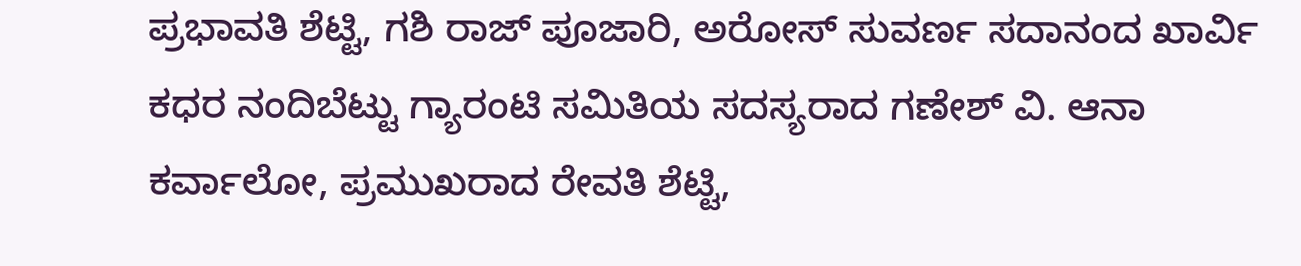ಪ್ರಭಾವತಿ ಶೆಟ್ಟಿ, ಗಶಿ ರಾಜ್ ಪೂಜಾರಿ, ಅರೋಸ್ ಸುವರ್ಣ ಸದಾನಂದ ಖಾರ್ವಿ ಕಧರ ನಂದಿಬೆಟ್ಟು ಗ್ಯಾರಂಟಿ ಸಮಿತಿಯ ಸದಸ್ಯರಾದ ಗಣೇಶ್ ವಿ. ಆನಾ ಕರ್ವಾಲೋ, ಪ್ರಮುಖರಾದ ರೇವತಿ ಶೆಟ್ಟಿ,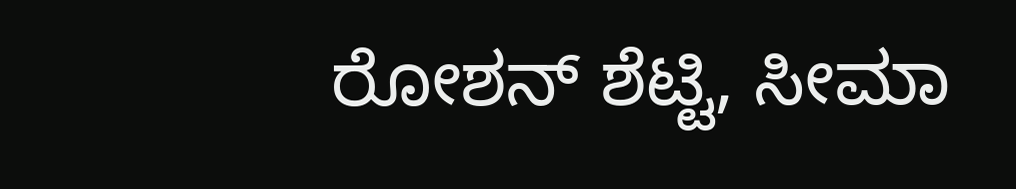ರೋಶನ್ ಶೆಟ್ಟಿ, ಸೀಮಾ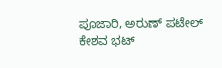ಪೂಜಾರಿ, ಅರುಣ್ ಪಟೇಲ್ ಕೇಶವ ಭಟ್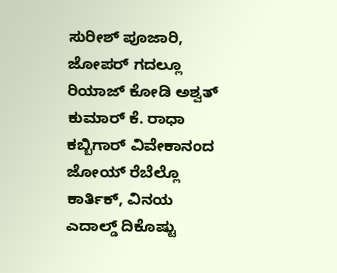ಸುರೀಶ್ ಪೂಜಾರಿ, ಜೋಪರ್ ಗದಲ್ಲೂ ರಿಯಾಜ್ ಕೋಡಿ ಅಶ್ವತ್ ಕುಮಾರ್ ಕೆ. ರಾಧಾ ಕಬ್ಬಿಗಾರ್ ವಿವೇಕಾನಂದ ಜೋಯ್ ರೆಬೆಲ್ಲೊ ಕಾರ್ತಿಕ್, ವಿನಯ ಎದಾಲ್ಡ್ ದಿಕೊಷ್ಟು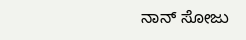ನಾನ್ ಸೋಜು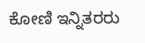ಕೋಣಿ ಇನ್ನಿತರರು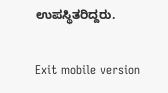ಉಪಸ್ಥಿತರಿದ್ದರು.

Exit mobile version